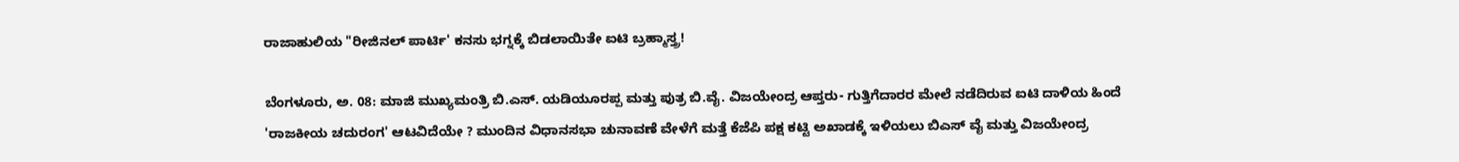ರಾಜಾಹುಲಿಯ "ರೀಜಿನಲ್ ಪಾರ್ಟಿ' ಕನಸು ಭಗ್ನಕ್ಕೆ ಬಿಡಲಾಯಿತೇ ಐಟಿ ಬ್ರಹ್ಮಾಸ್ತ್ರ!

ಬೆಂಗಳೂರು, ಅ. 08: ಮಾಜಿ ಮುಖ್ಯಮಂತ್ರಿ ಬಿ.ಎಸ್. ಯಡಿಯೂರಪ್ಪ ಮತ್ತು ಪುತ್ರ ಬಿ.ವೈ. ವಿಜಯೇಂದ್ರ ಆಪ್ತರು- ಗುತ್ತಿಗೆದಾರರ ಮೇಲೆ ನಡೆದಿರುವ ಐಟಿ ದಾಳಿಯ ಹಿಂದೆ 'ರಾಜಕೀಯ ಚದುರಂಗ' ಆಟವಿದೆಯೇ ? ಮುಂದಿನ ವಿಧಾನಸಭಾ ಚುನಾವಣೆ ವೇಳೆಗೆ ಮತ್ತೆ ಕೆಜೆಪಿ ಪಕ್ಷ ಕಟ್ಟಿ ಅಖಾಡಕ್ಕೆ ಇಳಿಯಲು ಬಿಎಸ್ ವೈ ಮತ್ತು ವಿಜಯೇಂದ್ರ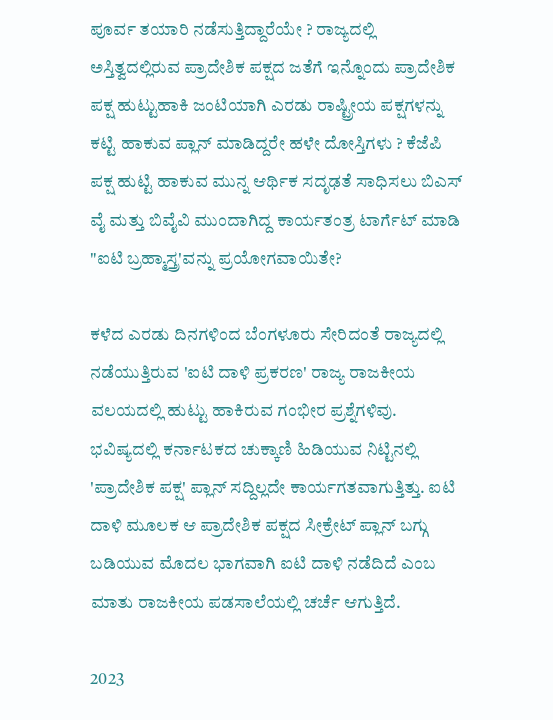ಪೂರ್ವ ತಯಾರಿ ನಡೆಸುತ್ತಿದ್ದಾರೆಯೇ ? ರಾಜ್ಯದಲ್ಲಿ ಅಸ್ತಿತ್ವದಲ್ಲಿರುವ ಪ್ರಾದೇಶಿಕ ಪಕ್ಷದ ಜತೆಗೆ ಇನ್ನೊಂದು ಪ್ರಾದೇಶಿಕ ಪಕ್ಷ ಹುಟ್ಟುಹಾಕಿ ಜಂಟಿಯಾಗಿ ಎರಡು ರಾಷ್ಟ್ರೀಯ ಪಕ್ಷಗಳನ್ನು ಕಟ್ಟಿ ಹಾಕುವ ಪ್ಲಾನ್ ಮಾಡಿದ್ದರೇ ಹಳೇ ದೋಸ್ತಿಗಳು ? ಕೆಜೆಪಿ ಪಕ್ಷ ಹುಟ್ಟಿ ಹಾಕುವ ಮುನ್ನ ಆರ್ಥಿಕ ಸದೃಢತೆ ಸಾಧಿಸಲು ಬಿಎಸ್ ವೈ ಮತ್ತು ಬಿವೈವಿ ಮುಂದಾಗಿದ್ದ ಕಾರ್ಯತಂತ್ರ ಟಾರ್ಗೆಟ್ ಮಾಡಿ "ಐಟಿ ಬ್ರಹ್ಮಾಸ್ತ್ರ'ವನ್ನು ಪ್ರಯೋಗವಾಯಿತೇ?

ಕಳೆದ ಎರಡು ದಿನಗಳಿಂದ ಬೆಂಗಳೂರು ಸೇರಿದಂತೆ ರಾಜ್ಯದಲ್ಲಿ ನಡೆಯುತ್ತಿರುವ 'ಐಟಿ ದಾಳಿ ಪ್ರಕರಣ' ರಾಜ್ಯ ರಾಜಕೀಯ ವಲಯದಲ್ಲಿ ಹುಟ್ಟು ಹಾಕಿರುವ ಗಂಭೀರ ಪ್ರಶ್ನೆಗಳಿವು. ಭವಿಷ್ಯದಲ್ಲಿ ಕರ್ನಾಟಕದ ಚುಕ್ಕಾಣಿ ಹಿಡಿಯುವ ನಿಟ್ಟಿನಲ್ಲಿ 'ಪ್ರಾದೇಶಿಕ ಪಕ್ಷ' ಪ್ಲಾನ್ ಸದ್ದಿಲ್ಲದೇ ಕಾರ್ಯಗತವಾಗುತ್ತಿತ್ತು. ಐಟಿ ದಾಳಿ ಮೂಲಕ ಆ ಪ್ರಾದೇಶಿಕ ಪಕ್ಷದ ಸೀಕ್ರೇಟ್ ಪ್ಲಾನ್ ಬಗ್ಗು ಬಡಿಯುವ ಮೊದಲ ಭಾಗವಾಗಿ ಐಟಿ ದಾಳಿ ನಡೆದಿದೆ ಎಂಬ ಮಾತು ರಾಜಕೀಯ ಪಡಸಾಲೆಯಲ್ಲಿ ಚರ್ಚೆ ಆಗುತ್ತಿದೆ.

2023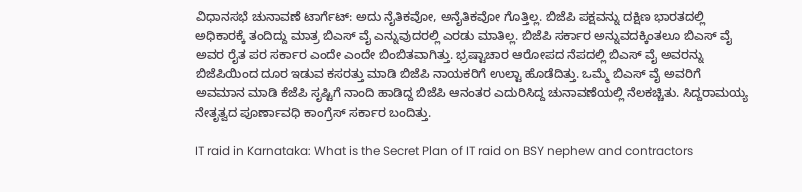ವಿಧಾನಸಭೆ ಚುನಾವಣೆ ಟಾರ್ಗೆಟ್: ಅದು ನೈತಿಕವೋ, ಅನೈತಿಕವೋ ಗೊತ್ತಿಲ್ಲ. ಬಿಜೆಪಿ ಪಕ್ಷವನ್ನು ದಕ್ಷಿಣ ಭಾರತದಲ್ಲಿ ಅಧಿಕಾರಕ್ಕೆ ತಂದಿದ್ದು ಮಾತ್ರ ಬಿಎಸ್ ವೈ ಎನ್ನುವುದರಲ್ಲಿ ಎರಡು ಮಾತಿಲ್ಲ. ಬಿಜೆಪಿ ಸರ್ಕಾರ ಅನ್ನುವದಕ್ಕಿಂತಲೂ ಬಿಎಸ್ ವೈ ಅವರ ರೈತ ಪರ ಸರ್ಕಾರ ಎಂದೇ ಎಂದೇ ಬಿಂಬಿತವಾಗಿತ್ತು. ಭ್ರಷ್ಟಾಚಾರ ಆರೋಪದ ನೆಪದಲ್ಲಿ ಬಿಎಸ್ ವೈ ಅವರನ್ನು ಬಿಜೆಪಿಯಿಂದ ದೂರ ಇಡುವ ಕಸರತ್ತು ಮಾಡಿ ಬಿಜೆಪಿ ನಾಯಕರಿಗೆ ಉಲ್ಟಾ ಹೊಡೆದಿತ್ತು. ಒಮ್ಮೆ ಬಿಎಸ್ ವೈ ಅವರಿಗೆ ಅವಮಾನ ಮಾಡಿ ಕೆಜೆಪಿ ಸೃಷ್ಟಿಗೆ ನಾಂದಿ ಹಾಡಿದ್ದ ಬಿಜೆಪಿ ಆನಂತರ ಎದುರಿಸಿದ್ದ ಚುನಾವಣೆಯಲ್ಲಿ ನೆಲಕಚ್ಚಿತು. ಸಿದ್ದರಾಮಯ್ಯ ನೇತೃತ್ವದ ಪೂರ್ಣಾವಧಿ ಕಾಂಗ್ರೆಸ್ ಸರ್ಕಾರ ಬಂದಿತ್ತು.

IT raid in Karnataka: What is the Secret Plan of IT raid on BSY nephew and contractors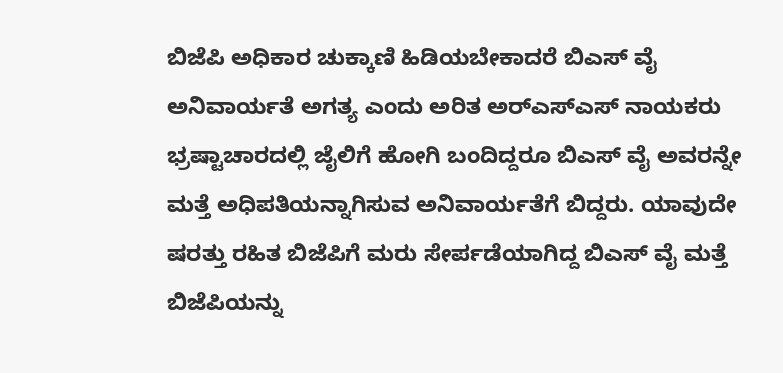ಬಿಜೆಪಿ ಅಧಿಕಾರ ಚುಕ್ಕಾಣಿ ಹಿಡಿಯಬೇಕಾದರೆ ಬಿಎಸ್ ವೈ ಅನಿವಾರ್ಯತೆ ಅಗತ್ಯ ಎಂದು ಅರಿತ ಅರ್‌ಎಸ್ಎಸ್ ನಾಯಕರು ಭ್ರಷ್ಟಾಚಾರದಲ್ಲಿ ಜೈಲಿಗೆ ಹೋಗಿ ಬಂದಿದ್ದರೂ ಬಿಎಸ್ ವೈ ಅವರನ್ನೇ ಮತ್ತೆ ಅಧಿಪತಿಯನ್ನಾಗಿಸುವ ಅನಿವಾರ್ಯತೆಗೆ ಬಿದ್ದರು. ಯಾವುದೇ ಷರತ್ತು ರಹಿತ ಬಿಜೆಪಿಗೆ ಮರು ಸೇರ್ಪಡೆಯಾಗಿದ್ದ ಬಿಎಸ್ ವೈ ಮತ್ತೆ ಬಿಜೆಪಿಯನ್ನು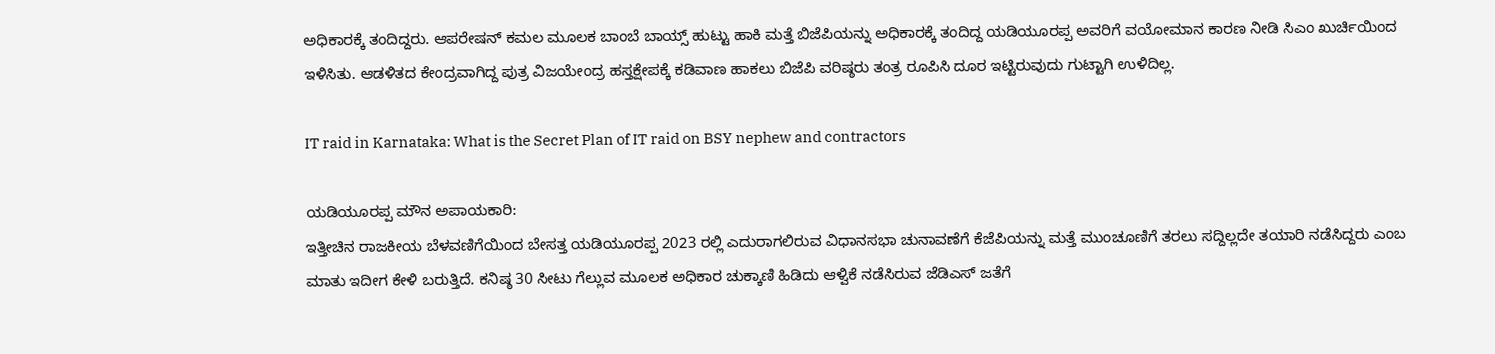ಅಧಿಕಾರಕ್ಕೆ ತಂದಿದ್ದರು. ಆಪರೇಷನ್ ಕಮಲ ಮೂಲಕ ಬಾಂಬೆ ಬಾಯ್ಸ್ ಹುಟ್ಟು ಹಾಕಿ ಮತ್ತೆ ಬಿಜೆಪಿಯನ್ನು ಅಧಿಕಾರಕ್ಕೆ ತಂದಿದ್ದ ಯಡಿಯೂರಪ್ಪ ಅವರಿಗೆ ವಯೋಮಾನ ಕಾರಣ ನೀಡಿ ಸಿಎಂ ಖುರ್ಚಿಯಿಂದ ಇಳಿಸಿತು. ಆಡಳಿತದ ಕೇಂದ್ರವಾಗಿದ್ದ ಪುತ್ರ ವಿಜಯೇಂದ್ರ ಹಸ್ತಕ್ಷೇಪಕ್ಕೆ ಕಡಿವಾಣ ಹಾಕಲು ಬಿಜೆಪಿ ವರಿಷ್ಠರು ತಂತ್ರ ರೂಪಿಸಿ ದೂರ ಇಟ್ಟಿರುವುದು ಗುಟ್ಟಾಗಿ ಉಳಿದಿಲ್ಲ.

IT raid in Karnataka: What is the Secret Plan of IT raid on BSY nephew and contractors

ಯಡಿಯೂರಪ್ಪ ಮೌನ ಅಪಾಯಕಾರಿ:
ಇತ್ತೀಚಿನ ರಾಜಕೀಯ ಬೆಳವಣಿಗೆಯಿಂದ ಬೇಸತ್ತ ಯಡಿಯೂರಪ್ಪ 2023 ರಲ್ಲಿ ಎದುರಾಗಲಿರುವ ವಿಧಾನಸಭಾ ಚುನಾವಣೆಗೆ ಕೆಜೆಪಿಯನ್ನು ಮತ್ತೆ ಮುಂಚೂಣಿಗೆ ತರಲು ಸದ್ದಿಲ್ಲದೇ ತಯಾರಿ ನಡೆಸಿದ್ದರು ಎಂಬ ಮಾತು ಇದೀಗ ಕೇಳಿ ಬರುತ್ತಿದೆ. ಕನಿಷ್ಠ 30 ಸೀಟು ಗೆಲ್ಲುವ ಮೂಲಕ ಅಧಿಕಾರ ಚುಕ್ಕಾಣಿ ಹಿಡಿದು ಆಳ್ವಿಕೆ ನಡೆಸಿರುವ ಜೆಡಿಎಸ್ ಜತೆಗೆ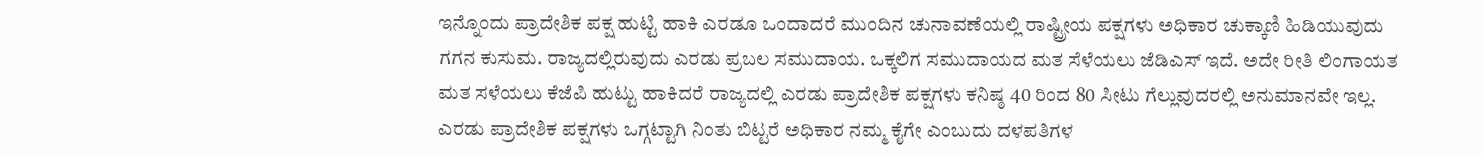ಇನ್ನೊಂದು ಪ್ರಾದೇಶಿಕ ಪಕ್ಷ ಹುಟ್ಟಿ ಹಾಕಿ ಎರಡೂ ಒಂದಾದರೆ ಮುಂದಿನ ಚುನಾವಣೆಯಲ್ಲಿ ರಾಷ್ಟ್ರೀಯ ಪಕ್ಷಗಳು ಅಧಿಕಾರ ಚುಕ್ಕಾಣಿ ಹಿಡಿಯುವುದು ಗಗನ ಕುಸುಮ. ರಾಜ್ಯದಲ್ಲಿರುವುದು ಎರಡು ಪ್ರಬಲ ಸಮುದಾಯ. ಒಕ್ಕಲಿಗ ಸಮುದಾಯದ ಮತ ಸೆಳೆಯಲು ಜೆಡಿಎಸ್ ಇದೆ. ಅದೇ ರೀತಿ ಲಿಂಗಾಯತ ಮತ ಸಳೆಯಲು ಕೆಜೆಪಿ ಹುಟ್ಟು ಹಾಕಿದರೆ ರಾಜ್ಯದಲ್ಲಿ ಎರಡು ಪ್ರಾದೇಶಿಕ ಪಕ್ಷಗಳು ಕನಿಷ್ಠ 40 ರಿಂದ 80 ಸೀಟು ಗೆಲ್ಲುವುದರಲ್ಲಿ ಅನುಮಾನವೇ ಇಲ್ಲ. ಎರಡು ಪ್ರಾದೇಶಿಕ ಪಕ್ಷಗಳು ಒಗ್ಗಟ್ಟಾಗಿ ನಿಂತು ಬಿಟ್ಟರೆ ಅಧಿಕಾರ ನಮ್ಮ ಕೈಗೇ ಎಂಬುದು ದಳಪತಿಗಳ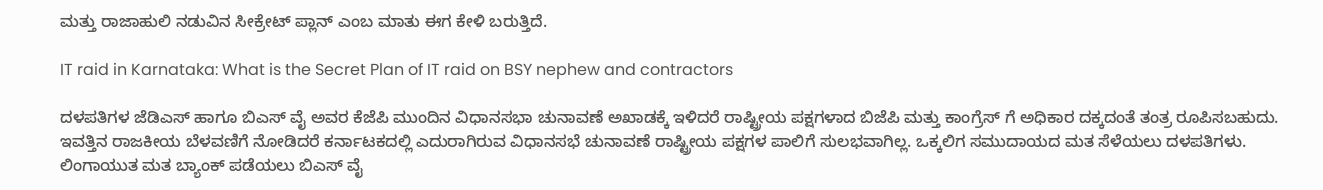ಮತ್ತು ರಾಜಾಹುಲಿ ನಡುವಿನ ಸೀಕ್ರೇಟ್ ಪ್ಲಾನ್ ಎಂಬ ಮಾತು ಈಗ ಕೇಳಿ ಬರುತ್ತಿದೆ.

IT raid in Karnataka: What is the Secret Plan of IT raid on BSY nephew and contractors

ದಳಪತಿಗಳ ಜೆಡಿಎಸ್ ಹಾಗೂ ಬಿಎಸ್ ವೈ ಅವರ ಕೆಜೆಪಿ ಮುಂದಿನ ವಿಧಾನಸಭಾ ಚುನಾವಣೆ ಅಖಾಡಕ್ಕೆ ಇಳಿದರೆ ರಾಷ್ಟ್ರೀಯ ಪಕ್ಷಗಳಾದ ಬಿಜೆಪಿ ಮತ್ತು ಕಾಂಗ್ರೆಸ್ ಗೆ ಅಧಿಕಾರ ದಕ್ಕದಂತೆ ತಂತ್ರ ರೂಪಿಸಬಹುದು. ಇವತ್ತಿನ ರಾಜಕೀಯ ಬೆಳವಣಿಗೆ ನೋಡಿದರೆ ಕರ್ನಾಟಕದಲ್ಲಿ ಎದುರಾಗಿರುವ ವಿಧಾನಸಭೆ ಚುನಾವಣೆ ರಾಷ್ಟ್ರೀಯ ಪಕ್ಷಗಳ ಪಾಲಿಗೆ ಸುಲಭವಾಗಿಲ್ಲ. ಒಕ್ಕಲಿಗ ಸಮುದಾಯದ ಮತ ಸೆಳೆಯಲು ದಳಪತಿಗಳು. ಲಿಂಗಾಯುತ ಮತ ಬ್ಯಾಂಕ್ ಪಡೆಯಲು ಬಿಎಸ್ ವೈ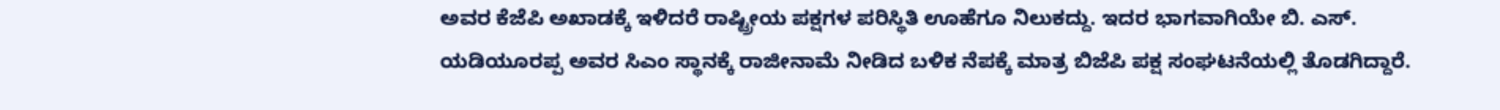ಅವರ ಕೆಜೆಪಿ ಅಖಾಡಕ್ಕೆ ಇಳಿದರೆ ರಾಷ್ಟ್ರೀಯ ಪಕ್ಷಗಳ ಪರಿಸ್ಥಿತಿ ಊಹೆಗೂ ನಿಲುಕದ್ದು. ಇದರ ಭಾಗವಾಗಿಯೇ ಬಿ. ಎಸ್. ಯಡಿಯೂರಪ್ಪ ಅವರ ಸಿಎಂ ಸ್ಥಾನಕ್ಕೆ ರಾಜೀನಾಮೆ ನೀಡಿದ ಬಳಿಕ ನೆಪಕ್ಕೆ ಮಾತ್ರ ಬಿಜೆಪಿ ಪಕ್ಷ ಸಂಘಟನೆಯಲ್ಲಿ ತೊಡಗಿದ್ದಾರೆ.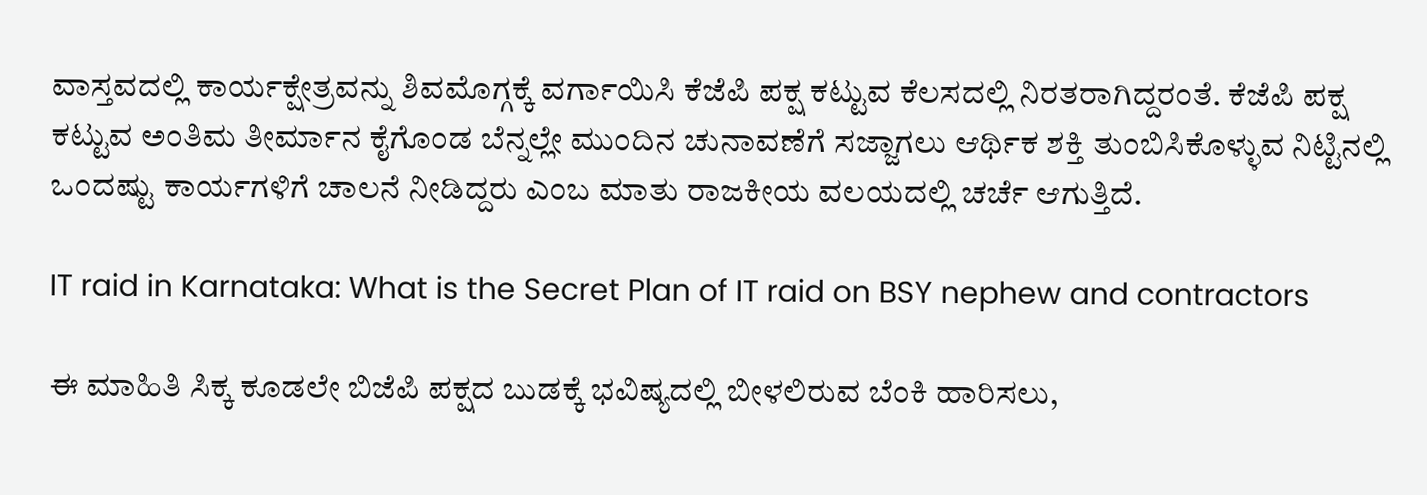ವಾಸ್ತವದಲ್ಲಿ ಕಾರ್ಯಕ್ಷೇತ್ರವನ್ನು ಶಿವಮೊಗ್ಗಕ್ಕೆ ವರ್ಗಾಯಿಸಿ ಕೆಜೆಪಿ ಪಕ್ಷ ಕಟ್ಟುವ ಕೆಲಸದಲ್ಲಿ ನಿರತರಾಗಿದ್ದರಂತೆ. ಕೆಜೆಪಿ ಪಕ್ಷ ಕಟ್ಟುವ ಅಂತಿಮ ತೀರ್ಮಾನ ಕೈಗೊಂಡ ಬೆನ್ನಲ್ಲೇ ಮುಂದಿನ ಚುನಾವಣೆಗೆ ಸಜ್ಜಾಗಲು ಆರ್ಥಿಕ ಶಕ್ತಿ ತುಂಬಿಸಿಕೊಳ್ಳುವ ನಿಟ್ಟಿನಲ್ಲಿ ಒಂದಷ್ಟು ಕಾರ್ಯಗಳಿಗೆ ಚಾಲನೆ ನೀಡಿದ್ದರು ಎಂಬ ಮಾತು ರಾಜಕೀಯ ವಲಯದಲ್ಲಿ ಚರ್ಚೆ ಆಗುತ್ತಿದೆ.

IT raid in Karnataka: What is the Secret Plan of IT raid on BSY nephew and contractors

ಈ ಮಾಹಿತಿ ಸಿಕ್ಕ ಕೂಡಲೇ ಬಿಜೆಪಿ ಪಕ್ಷದ ಬುಡಕ್ಕೆ ಭವಿಷ್ಯದಲ್ಲಿ ಬೀಳಲಿರುವ ಬೆಂಕಿ ಹಾರಿಸಲು,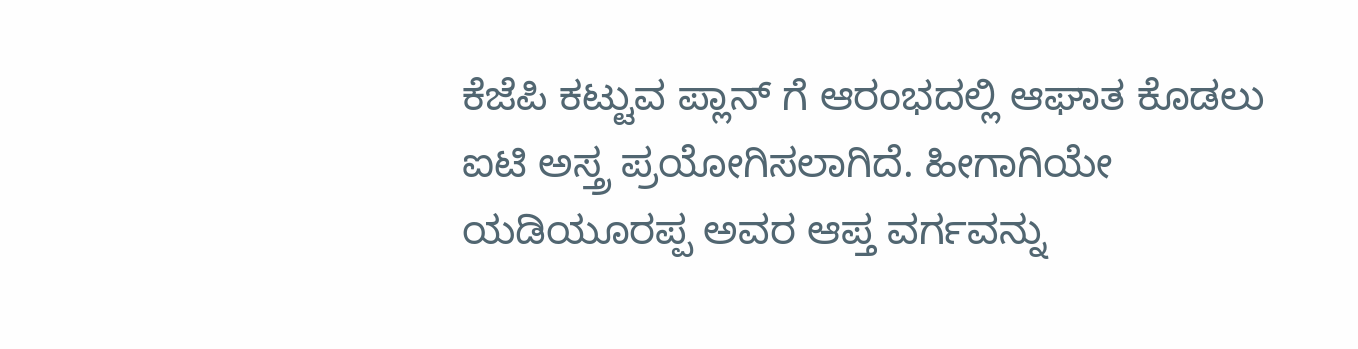ಕೆಜೆಪಿ ಕಟ್ಟುವ ಪ್ಲಾನ್ ಗೆ ಆರಂಭದಲ್ಲಿ ಆಘಾತ ಕೊಡಲು ಐಟಿ ಅಸ್ತ್ರ ಪ್ರಯೋಗಿಸಲಾಗಿದೆ. ಹೀಗಾಗಿಯೇ ಯಡಿಯೂರಪ್ಪ ಅವರ ಆಪ್ತ ವರ್ಗವನ್ನು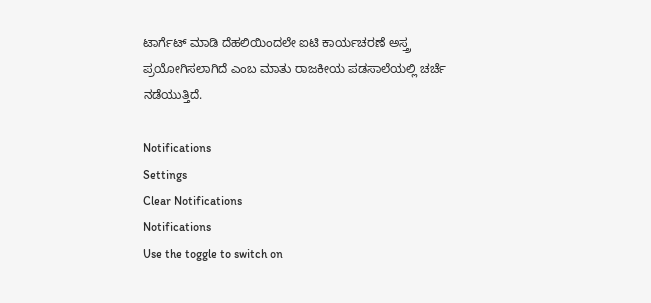ಟಾರ್ಗೆಟ್ ಮಾಡಿ ದೆಹಲಿಯಿಂದಲೇ ಐಟಿ ಕಾರ್ಯಚರಣೆ ಅಸ್ತ್ರ ಪ್ರಯೋಗಿಸಲಾಗಿದೆ ಎಂಬ ಮಾತು ರಾಜಕೀಯ ಪಡಸಾಲೆಯಲ್ಲಿ ಚರ್ಚೆ ನಡೆಯುತ್ತಿದೆ.

Notifications
Settings
Clear Notifications
Notifications
Use the toggle to switch on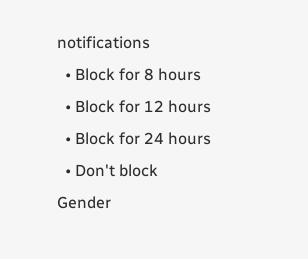notifications
  • Block for 8 hours
  • Block for 12 hours
  • Block for 24 hours
  • Don't block
Gender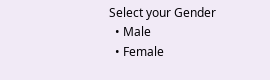Select your Gender
  • Male
  • Female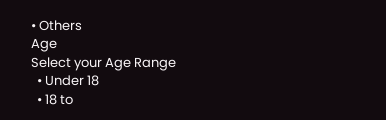• Others
Age
Select your Age Range
  • Under 18
  • 18 to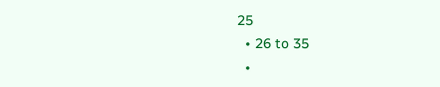25
  • 26 to 35
  •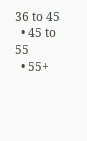36 to 45
  • 45 to 55
  • 55+